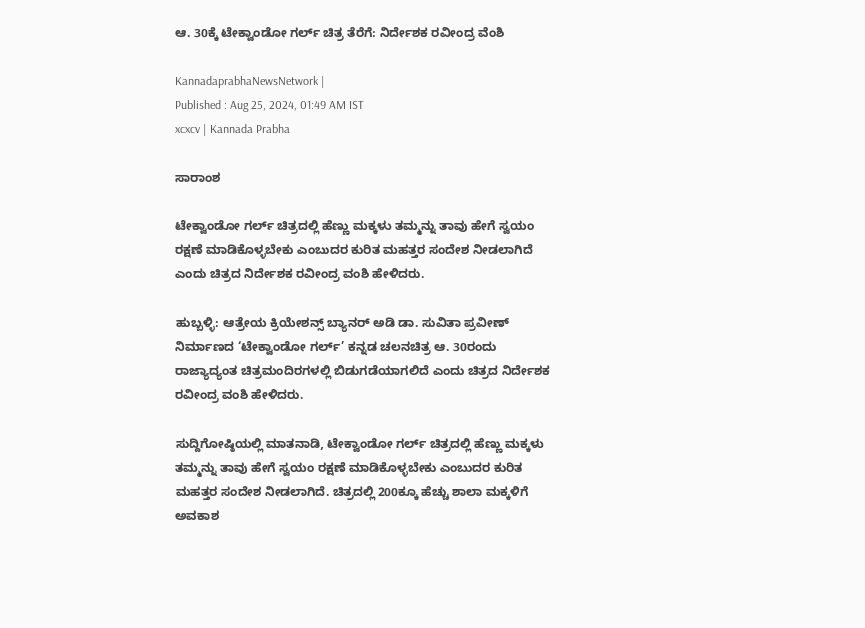ಆ. 30ಕ್ಕೆ ಟೇಕ್ವಾಂಡೋ ಗರ್ಲ್ ಚಿತ್ರ ತೆರೆಗೆ: ನಿರ್ದೇಶಕ ರವೀಂದ್ರ ವೆಂಶಿ

KannadaprabhaNewsNetwork |
Published : Aug 25, 2024, 01:49 AM IST
xcxcv | Kannada Prabha

ಸಾರಾಂಶ

ಟೇಕ್ವಾಂಡೋ ಗರ್ಲ್ ಚಿತ್ರದಲ್ಲಿ ಹೆಣ್ಣು ಮಕ್ಕಳು ತಮ್ಮನ್ನು ತಾವು ಹೇಗೆ ಸ್ವಯಂ ರಕ್ಷಣೆ ಮಾಡಿಕೊಳ್ಳಬೇಕು ಎಂಬುದರ ಕುರಿತ ಮಹತ್ತರ ಸಂದೇಶ ನೀಡಲಾಗಿದೆ ಎಂದು ಚಿತ್ರದ ನಿರ್ದೇಶಕ ರವೀಂದ್ರ ವಂಶಿ ಹೇಳಿದರು.

ಹುಬ್ಬಳ್ಳಿ: ಆತ್ರೇಯ ಕ್ರಿಯೇಶನ್ಸ್‌ ಬ್ಯಾನರ್ ಅಡಿ ಡಾ. ಸುವಿತಾ ಪ್ರವೀಣ್ ನಿರ್ಮಾಣದ ‘ಟೇಕ್ವಾಂಡೋ ಗರ್ಲ್’ ಕನ್ನಡ ಚಲನಚಿತ್ರ ಆ. 30ರಂದು ರಾಜ್ಯಾದ್ಯಂತ ಚಿತ್ರಮಂದಿರಗಳಲ್ಲಿ ಬಿಡುಗಡೆಯಾಗಲಿದೆ ಎಂದು ಚಿತ್ರದ ನಿರ್ದೇಶಕ ರವೀಂದ್ರ ವಂಶಿ ಹೇಳಿದರು.

ಸುದ್ದಿಗೋಷ್ಠಿಯಲ್ಲಿ ಮಾತನಾಡಿ, ಟೇಕ್ವಾಂಡೋ ಗರ್ಲ್ ಚಿತ್ರದಲ್ಲಿ ಹೆಣ್ಣು ಮಕ್ಕಳು ತಮ್ಮನ್ನು ತಾವು ಹೇಗೆ ಸ್ವಯಂ ರಕ್ಷಣೆ ಮಾಡಿಕೊಳ್ಳಬೇಕು ಎಂಬುದರ ಕುರಿತ ಮಹತ್ತರ ಸಂದೇಶ ನೀಡಲಾಗಿದೆ. ಚಿತ್ರದಲ್ಲಿ 200ಕ್ಕೂ ಹೆಚ್ಚು ಶಾಲಾ ಮಕ್ಕಳಿಗೆ ಅವಕಾಶ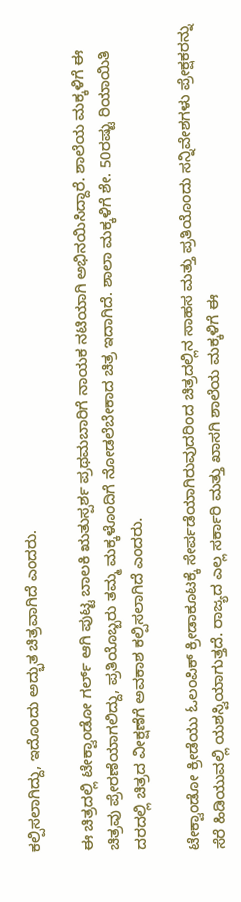ಕಲ್ಪಿಸಲಾಗಿದ್ದು, ಇದೊಂದು ಅದ್ಭುತ ಚಿತ್ರವಾಗಿದೆ ಎಂದರು.

ಈ ಚಿತ್ರದಲ್ಲಿ ಟೇಕ್ವಾಂಡೋ ಗರ್ಲ್ ಆಗಿ ಪುಟ್ಟ ಬಾಲಕಿ ಋತುಸ್ಪರ್ಶ ಪ್ರಥಮಬಾರಿಗೆ ನಾಯಕ ನಟಿಯಾಗಿ ಅಭಿನಯಿಸಿದ್ದಾರೆ. ಶಾಲೆಯ ಮಕ್ಕಳಿಗೆ ಈ ಚಿತ್ರವು ಪ್ರೇರಣೆಯಾಗಲಿದ್ದು, ಪ್ರತಿಯೊಬ್ಬರು ತಮ್ಮ ಮಕ್ಕಳೊಂದಿಗೆ ನೋಡಲೆಬೇಕಾದ ಚಿತ್ರ ಇದಾಗಿದೆ. ಶಾಲಾ ಮಕ್ಕಳಿಗೆ ಶೇ. 50ರಷ್ಟು ರಿಯಾಯಿತಿ ದರದಲ್ಲಿ ಚಿತ್ರದ ವೀಕ್ಷಣೆಗೆ ಅವಕಾಶ ಕಲ್ಪಿಸಲಾಗಿದೆ ಎಂದರು.

ಟೇಕ್ವಾಂಡೋ ಕ್ರೀಡೆಯು ಓಲಂಪಿಕ್ ಕ್ರೀಡಾಕೂಟಕ್ಕೆ ಸೇರ್ಪಡೆಯಾಗಿರುವುದರಿಂದ ಚಿತ್ರದಲ್ಲಿನ ಸಾಹಸ ಮತ್ತು ಪ್ರತಿಯೊಂದು ಸನ್ನಿವೇಶಗಳು ಪ್ರೇಕ್ಷಕರನ್ನು ಸೆರೆ ಹಿಡಿಯುವಲ್ಲಿ ಯಶಸ್ವಿಯಾಗುತ್ತದೆ. ರಾಜ್ಯದ ಎಲ್ಲ ಸರ್ಕಾರಿ ಮತ್ತು ಖಾಸಗಿ ಶಾಲೆಯ ಮಕ್ಕಳಿಗೆ ಈ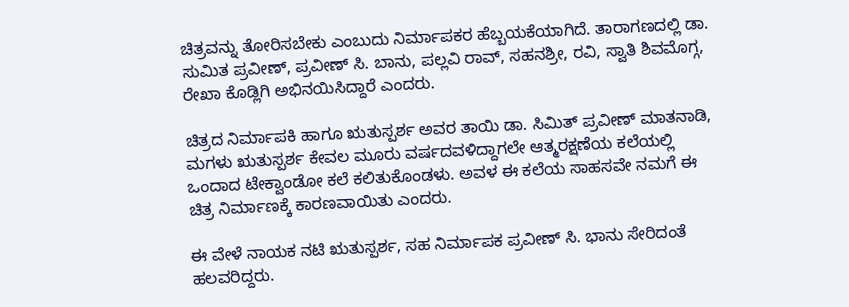ಚಿತ್ರವನ್ನು ತೋರಿಸಬೇಕು ಎಂಬುದು ನಿರ್ಮಾಪಕರ ಹೆಬ್ಬಯಕೆಯಾಗಿದೆ. ತಾರಾಗಣದಲ್ಲಿ ಡಾ. ಸುಮಿತ ಪ್ರವೀಣ್, ಪ್ರವೀಣ್ ಸಿ. ಬಾನು, ಪಲ್ಲವಿ ರಾವ್, ಸಹನಶ್ರೀ, ರವಿ, ಸ್ವಾತಿ ಶಿವಮೊಗ್ಗ, ರೇಖಾ ಕೊಡ್ಲಿಗಿ ಅಭಿನಯಿಸಿದ್ದಾರೆ ಎಂದರು.

ಚಿತ್ರದ ನಿರ್ಮಾಪಕಿ ಹಾಗೂ ಋತುಸ್ಪರ್ಶ ಅವರ ತಾಯಿ ಡಾ. ಸಿಮಿತ್ ಪ್ರವೀಣ್ ಮಾತನಾಡಿ, ಮಗಳು ಋತುಸ್ಪರ್ಶ ಕೇವಲ ಮೂರು ವರ್ಷದವಳಿದ್ದಾಗಲೇ ಆತ್ಮರಕ್ಷಣೆಯ ಕಲೆಯಲ್ಲಿ ಒಂದಾದ ಟೇಕ್ವಾಂಡೋ ಕಲೆ ಕಲಿತುಕೊಂಡಳು. ಅವಳ ಈ ಕಲೆಯ ಸಾಹಸವೇ ನಮಗೆ ಈ ಚಿತ್ರ ನಿರ್ಮಾಣಕ್ಕೆ ಕಾರಣವಾಯಿತು ಎಂದರು.

ಈ ವೇಳೆ ನಾಯಕ ನಟಿ ಋತುಸ್ಪರ್ಶ, ಸಹ ನಿರ್ಮಾಪಕ ಪ್ರವೀಣ್ ಸಿ. ಭಾನು ಸೇರಿದಂತೆ ಹಲವರಿದ್ದರು.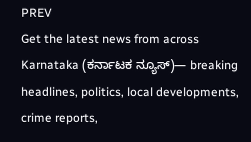PREV
Get the latest news from across Karnataka (ಕರ್ನಾಟಕ ನ್ಯೂಸ್)— breaking headlines, politics, local developments, crime reports,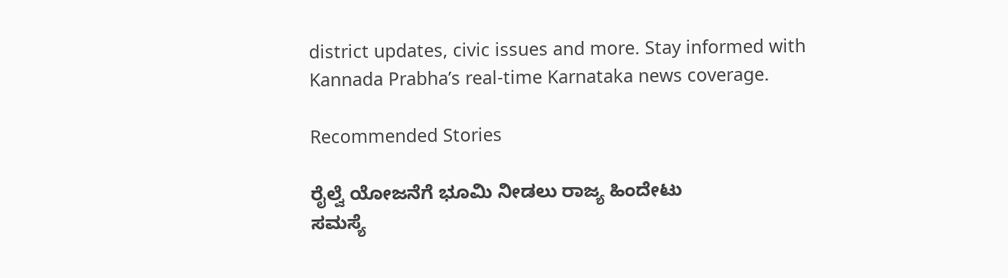district updates, civic issues and more. Stay informed with Kannada Prabha’s real‑time Karnataka news coverage.

Recommended Stories

ರೈಲ್ವೆ ಯೋಜನೆಗೆ ಭೂಮಿ ನೀಡಲು ರಾಜ್ಯ ಹಿಂದೇಟು
ಸಮಸ್ಯೆ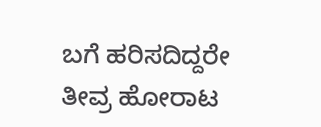ಬಗೆ ಹರಿಸದಿದ್ದರೇ ತೀವ್ರ ಹೋರಾಟ